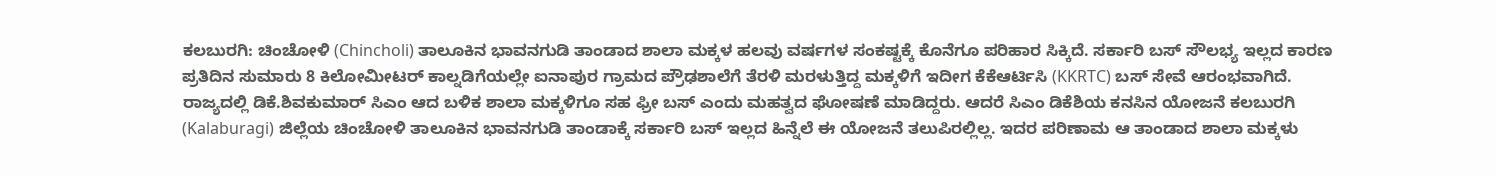ಕಲಬುರಗಿ: ಚಿಂಚೋಳಿ (Chincholi) ತಾಲೂಕಿನ ಭಾವನಗುಡಿ ತಾಂಡಾದ ಶಾಲಾ ಮಕ್ಕಳ ಹಲವು ವರ್ಷಗಳ ಸಂಕಷ್ಟಕ್ಕೆ ಕೊನೆಗೂ ಪರಿಹಾರ ಸಿಕ್ಕಿದೆ. ಸರ್ಕಾರಿ ಬಸ್ ಸೌಲಭ್ಯ ಇಲ್ಲದ ಕಾರಣ ಪ್ರತಿದಿನ ಸುಮಾರು 8 ಕಿಲೋಮೀಟರ್ ಕಾಲ್ನಡಿಗೆಯಲ್ಲೇ ಐನಾಪುರ ಗ್ರಾಮದ ಪ್ರೌಢಶಾಲೆಗೆ ತೆರಳಿ ಮರಳುತ್ತಿದ್ದ ಮಕ್ಕಳಿಗೆ ಇದೀಗ ಕೆಕೆಆರ್ಟಿಸಿ (KKRTC) ಬಸ್ ಸೇವೆ ಆರಂಭವಾಗಿದೆ.
ರಾಜ್ಯದಲ್ಲಿ ಡಿಕೆ.ಶಿವಕುಮಾರ್ ಸಿಎಂ ಆದ ಬಳಿಕ ಶಾಲಾ ಮಕ್ಕಳಿಗೂ ಸಹ ಫ್ರೀ ಬಸ್ ಎಂದು ಮಹತ್ವದ ಘೋಷಣೆ ಮಾಡಿದ್ದರು. ಆದರೆ ಸಿಎಂ ಡಿಕೆಶಿಯ ಕನಸಿನ ಯೋಜನೆ ಕಲಬುರಗಿ (Kalaburagi) ಜಿಲ್ಲೆಯ ಚಿಂಚೋಳಿ ತಾಲೂಕಿನ ಭಾವನಗುಡಿ ತಾಂಡಾಕ್ಕೆ ಸರ್ಕಾರಿ ಬಸ್ ಇಲ್ಲದ ಹಿನ್ನೆಲೆ ಈ ಯೋಜನೆ ತಲುಪಿರಲ್ಲಿಲ್ಲ. ಇದರ ಪರಿಣಾಮ ಆ ತಾಂಡಾದ ಶಾಲಾ ಮಕ್ಕಳು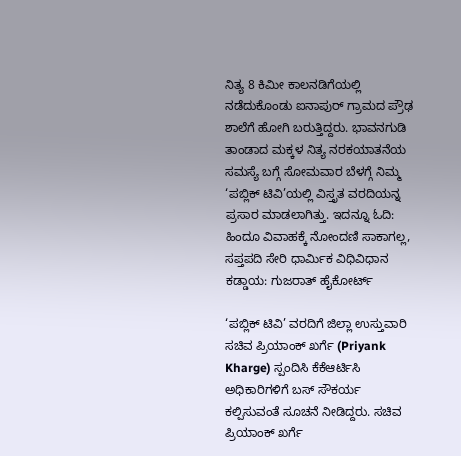ನಿತ್ಯ 8 ಕಿಮೀ ಕಾಲನಡಿಗೆಯಲ್ಲಿ ನಡೆದುಕೊಂಡು ಐನಾಪುರ್ ಗ್ರಾಮದ ಪ್ರೌಢ ಶಾಲೆಗೆ ಹೋಗಿ ಬರುತ್ತಿದ್ದರು. ಭಾವನಗುಡಿ ತಾಂಡಾದ ಮಕ್ಕಳ ನಿತ್ಯ ನರಕಯಾತನೆಯ ಸಮಸ್ಯೆ ಬಗ್ಗೆ ಸೋಮವಾರ ಬೆಳಗ್ಗೆ ನಿಮ್ಮ ‘ಪಬ್ಲಿಕ್ ಟಿವಿ’ಯಲ್ಲಿ ವಿಸ್ತೃತ ವರದಿಯನ್ನ ಪ್ರಸಾರ ಮಾಡಲಾಗಿತ್ತು. ಇದನ್ನೂ ಓದಿ: ಹಿಂದೂ ವಿವಾಹಕ್ಕೆ ನೋಂದಣಿ ಸಾಕಾಗಲ್ಲ, ಸಪ್ತಪದಿ ಸೇರಿ ಧಾರ್ಮಿಕ ವಿಧಿವಿಧಾನ ಕಡ್ಡಾಯ: ಗುಜರಾತ್ ಹೈಕೋರ್ಟ್

‘ಪಬ್ಲಿಕ್ ಟಿವಿ’ ವರದಿಗೆ ಜಿಲ್ಲಾ ಉಸ್ತುವಾರಿ ಸಚಿವ ಪ್ರಿಯಾಂಕ್ ಖರ್ಗೆ (Priyank Kharge) ಸ್ಪಂದಿಸಿ ಕೆಕೆಆರ್ಟಿಸಿ ಅಧಿಕಾರಿಗಳಿಗೆ ಬಸ್ ಸೌಕರ್ಯ ಕಲ್ಪಿಸುವಂತೆ ಸೂಚನೆ ನೀಡಿದ್ದರು. ಸಚಿವ ಪ್ರಿಯಾಂಕ್ ಖರ್ಗೆ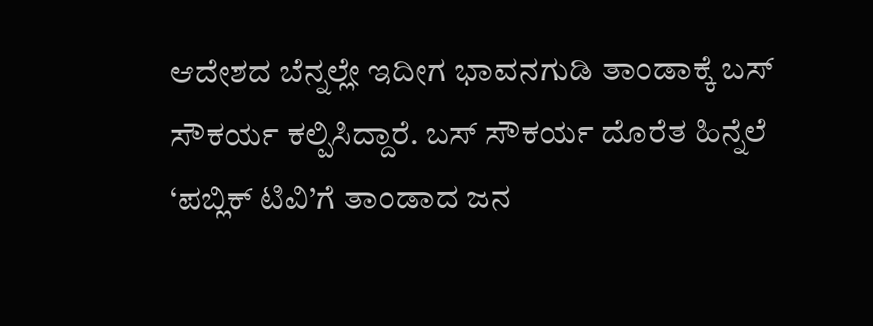ಆದೇಶದ ಬೆನ್ನಲ್ಲೇ ಇದೀಗ ಭಾವನಗುಡಿ ತಾಂಡಾಕ್ಕೆ ಬಸ್ ಸೌಕರ್ಯ ಕಲ್ಪಿಸಿದ್ದಾರೆ. ಬಸ್ ಸೌಕರ್ಯ ದೊರೆತ ಹಿನ್ನೆಲೆ ‘ಪಬ್ಲಿಕ್ ಟಿವಿ’ಗೆ ತಾಂಡಾದ ಜನ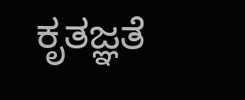ಕೃತಜ್ಞತೆ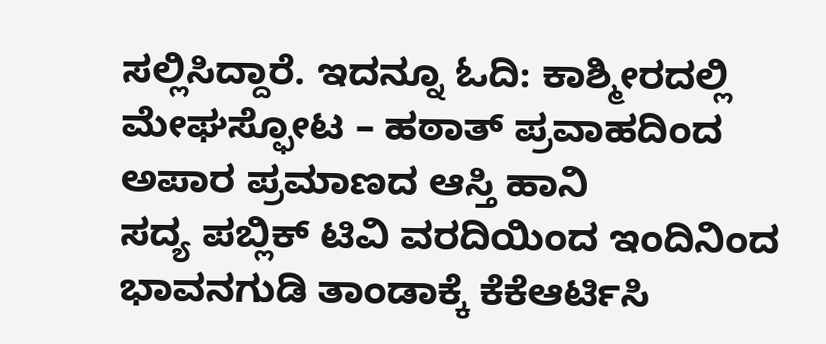ಸಲ್ಲಿಸಿದ್ದಾರೆ. ಇದನ್ನೂ ಓದಿ: ಕಾಶ್ಮೀರದಲ್ಲಿ ಮೇಘಸ್ಫೋಟ – ಹಠಾತ್ ಪ್ರವಾಹದಿಂದ ಅಪಾರ ಪ್ರಮಾಣದ ಆಸ್ತಿ ಹಾನಿ
ಸದ್ಯ ಪಬ್ಲಿಕ್ ಟಿವಿ ವರದಿಯಿಂದ ಇಂದಿನಿಂದ ಭಾವನಗುಡಿ ತಾಂಡಾಕ್ಕೆ ಕೆಕೆಆರ್ಟಿಸಿ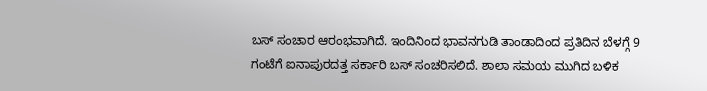ಬಸ್ ಸಂಚಾರ ಆರಂಭವಾಗಿದೆ. ಇಂದಿನಿಂದ ಭಾವನಗುಡಿ ತಾಂಡಾದಿಂದ ಪ್ರತಿದಿನ ಬೆಳಗ್ಗೆ 9 ಗಂಟೆಗೆ ಐನಾಪುರದತ್ತ ಸರ್ಕಾರಿ ಬಸ್ ಸಂಚರಿಸಲಿದೆ. ಶಾಲಾ ಸಮಯ ಮುಗಿದ ಬಳಿಕ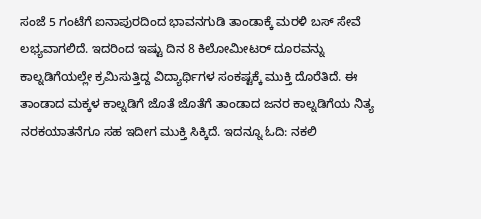ಸಂಜೆ 5 ಗಂಟೆಗೆ ಐನಾಪುರದಿಂದ ಭಾವನಗುಡಿ ತಾಂಡಾಕ್ಕೆ ಮರಳಿ ಬಸ್ ಸೇವೆ ಲಭ್ಯವಾಗಲಿದೆ. ಇದರಿಂದ ಇಷ್ಟು ದಿನ 8 ಕಿಲೋಮೀಟರ್ ದೂರವನ್ನು ಕಾಲ್ನಡಿಗೆಯಲ್ಲೇ ಕ್ರಮಿಸುತ್ತಿದ್ದ ವಿದ್ಯಾರ್ಥಿಗಳ ಸಂಕಷ್ಟಕ್ಕೆ ಮುಕ್ತಿ ದೊರೆತಿದೆ. ಈ ತಾಂಡಾದ ಮಕ್ಕಳ ಕಾಲ್ನಡಿಗೆ ಜೊತೆ ಜೊತೆಗೆ ತಾಂಡಾದ ಜನರ ಕಾಲ್ನಡಿಗೆಯ ನಿತ್ಯ ನರಕಯಾತನೆಗೂ ಸಹ ಇದೀಗ ಮುಕ್ತಿ ಸಿಕ್ಕಿದೆ. ಇದನ್ನೂ ಓದಿ: ನಕಲಿ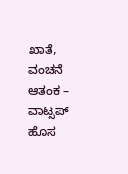ಖಾತೆ, ವಂಚನೆ ಆತಂಕ – ವಾಟ್ಸಪ್ ಹೊಸ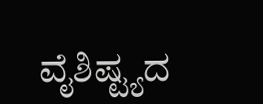ವೈಶಿಷ್ಟ್ಯದ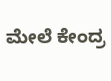ಮೇಲೆ ಕೇಂದ್ರ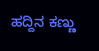ಹದ್ದಿನ ಕಣ್ಣು